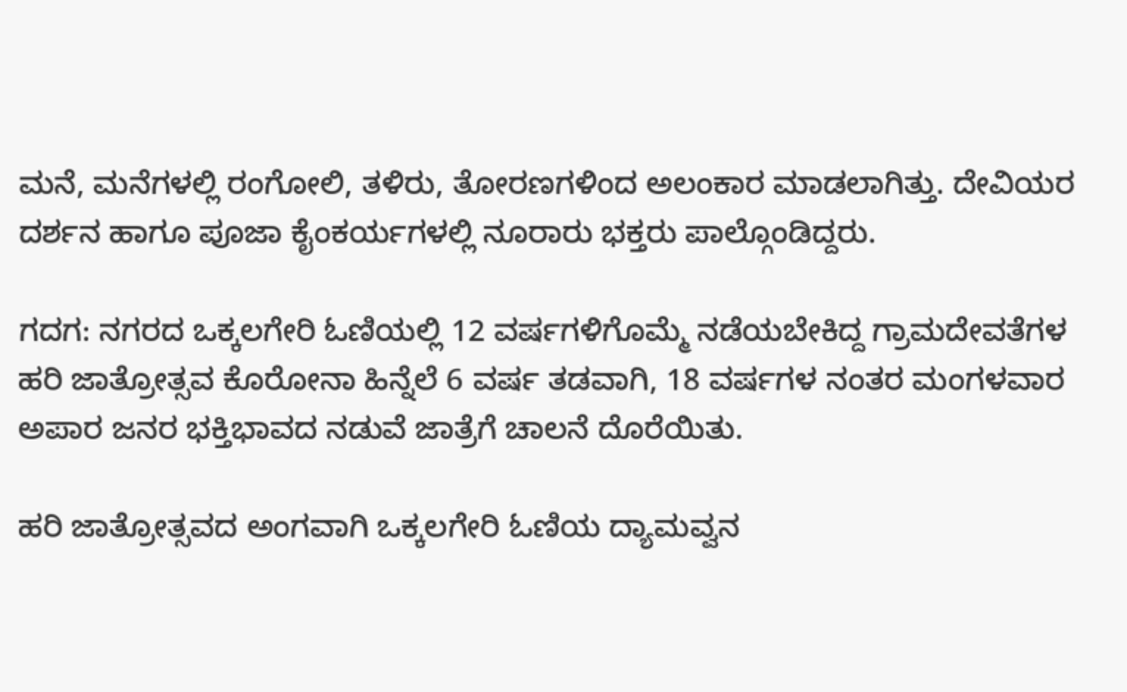ಮನೆ, ಮನೆಗಳಲ್ಲಿ ರಂಗೋಲಿ, ತಳಿರು, ತೋರಣಗಳಿಂದ ಅಲಂಕಾರ ಮಾಡಲಾಗಿತ್ತು. ದೇವಿಯರ ದರ್ಶನ ಹಾಗೂ ಪೂಜಾ ಕೈಂಕರ್ಯಗಳಲ್ಲಿ ನೂರಾರು ಭಕ್ತರು ಪಾಲ್ಗೊಂಡಿದ್ದರು.

ಗದಗ: ನಗರದ ಒಕ್ಕಲಗೇರಿ ಓಣಿಯಲ್ಲಿ 12 ವರ್ಷಗಳಿಗೊಮ್ಮೆ ನಡೆಯಬೇಕಿದ್ದ ಗ್ರಾಮದೇವತೆಗಳ ಹರಿ ಜಾತ್ರೋತ್ಸವ ಕೊರೋನಾ ಹಿನ್ನೆಲೆ 6 ವರ್ಷ ತಡವಾಗಿ, 18 ವರ್ಷಗಳ ನಂತರ ಮಂಗಳವಾರ ಅಪಾರ ಜನರ ಭಕ್ತಿಭಾವದ ನಡುವೆ ಜಾತ್ರೆಗೆ ಚಾಲನೆ ದೊರೆಯಿತು.

ಹರಿ ಜಾತ್ರೋತ್ಸವದ ಅಂಗವಾಗಿ ಒಕ್ಕಲಗೇರಿ ಓಣಿಯ ದ್ಯಾಮವ್ವನ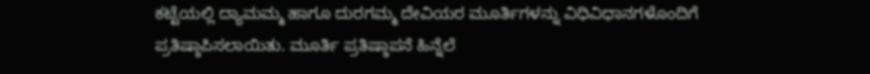ಕಟ್ಟೆಯಲ್ಲಿ ದ್ಯಾಮಮ್ಮ ಹಾಗೂ ದುರಗಮ್ಮ ದೇವಿಯರ ಮೂರ್ತಿಗಳನ್ನು ವಿಧಿವಿಧಾನಗಳೊಂದಿಗೆ ಪ್ರತಿಷ್ಠಾಪಿಸಲಾಯಿತು. ಮೂರ್ತಿ ಪ್ರತಿಷ್ಠಾಪನೆ ಹಿನ್ನೆಲೆ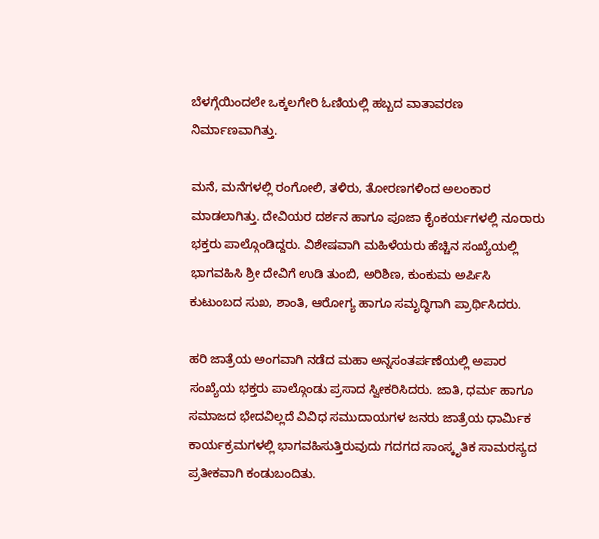ಬೆಳಗ್ಗೆಯಿಂದಲೇ ಒಕ್ಕಲಗೇರಿ ಓಣಿಯಲ್ಲಿ ಹಬ್ಬದ ವಾತಾವರಣ ನಿರ್ಮಾಣವಾಗಿತ್ತು.

ಮನೆ, ಮನೆಗಳಲ್ಲಿ ರಂಗೋಲಿ, ತಳಿರು, ತೋರಣಗಳಿಂದ ಅಲಂಕಾರ ಮಾಡಲಾಗಿತ್ತು. ದೇವಿಯರ ದರ್ಶನ ಹಾಗೂ ಪೂಜಾ ಕೈಂಕರ್ಯಗಳಲ್ಲಿ ನೂರಾರು ಭಕ್ತರು ಪಾಲ್ಗೊಂಡಿದ್ದರು. ವಿಶೇಷವಾಗಿ ಮಹಿಳೆಯರು ಹೆಚ್ಚಿನ ಸಂಖ್ಯೆಯಲ್ಲಿ ಭಾಗವಹಿಸಿ ಶ್ರೀ ದೇವಿಗೆ ಉಡಿ ತುಂಬಿ, ಅರಿಶಿಣ, ಕುಂಕುಮ ಅರ್ಪಿಸಿ ಕುಟುಂಬದ ಸುಖ, ಶಾಂತಿ, ಆರೋಗ್ಯ ಹಾಗೂ ಸಮೃದ್ಧಿಗಾಗಿ ಪ್ರಾರ್ಥಿಸಿದರು.

ಹರಿ ಜಾತ್ರೆಯ ಅಂಗವಾಗಿ ನಡೆದ ಮಹಾ ಅನ್ನಸಂತರ್ಪಣೆಯಲ್ಲಿ ಅಪಾರ ಸಂಖ್ಯೆಯ ಭಕ್ತರು ಪಾಲ್ಗೊಂಡು ಪ್ರಸಾದ ಸ್ವೀಕರಿಸಿದರು. ಜಾತಿ, ಧರ್ಮ ಹಾಗೂ ಸಮಾಜದ ಭೇದವಿಲ್ಲದೆ ವಿವಿಧ ಸಮುದಾಯಗಳ ಜನರು ಜಾತ್ರೆಯ ಧಾರ್ಮಿಕ ಕಾರ್ಯಕ್ರಮಗಳಲ್ಲಿ ಭಾಗವಹಿಸುತ್ತಿರುವುದು ಗದಗದ ಸಾಂಸ್ಕೃತಿಕ ಸಾಮರಸ್ಯದ ಪ್ರತೀಕವಾಗಿ ಕಂಡುಬಂದಿತು.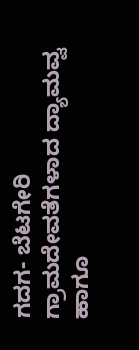ಗದಗ- ಬೆಟಗೇರಿ ಗ್ರಾಮದೇವತೆಗಳಾದ ದ್ಯಾಮವ್ವ ಹಾಗೂ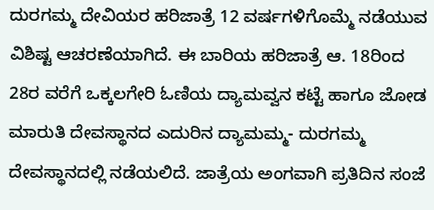ದುರಗಮ್ಮ ದೇವಿಯರ ಹರಿಜಾತ್ರೆ 12 ವರ್ಷಗಳಿಗೊಮ್ಮೆ ನಡೆಯುವ ವಿಶಿಷ್ಟ ಆಚರಣೆಯಾಗಿದೆ. ಈ ಬಾರಿಯ ಹರಿಜಾತ್ರೆ ಆ. 18ರಿಂದ 28ರ ವರೆಗೆ ಒಕ್ಕಲಗೇರಿ ಓಣಿಯ ದ್ಯಾಮವ್ವನ ಕಟ್ಟೆ ಹಾಗೂ ಜೋಡ ಮಾರುತಿ ದೇವಸ್ಥಾನದ ಎದುರಿನ ದ್ಯಾಮಮ್ಮ- ದುರಗಮ್ಮ ದೇವಸ್ಥಾನದಲ್ಲಿ ನಡೆಯಲಿದೆ. ಜಾತ್ರೆಯ ಅಂಗವಾಗಿ ಪ್ರತಿದಿನ ಸಂಜೆ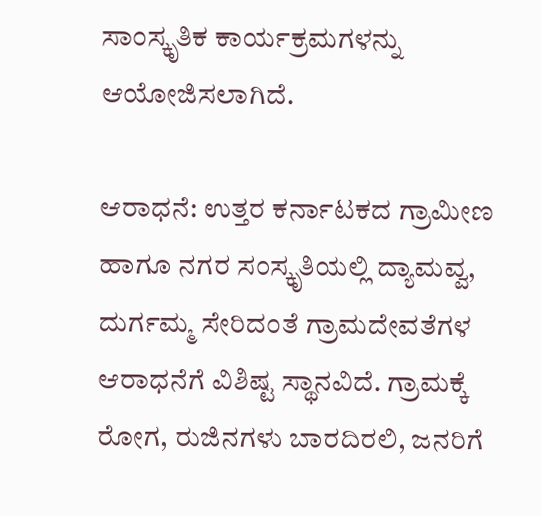ಸಾಂಸ್ಕೃತಿಕ ಕಾರ್ಯಕ್ರಮಗಳನ್ನು ಆಯೋಜಿಸಲಾಗಿದೆ.

ಆರಾಧನೆ: ಉತ್ತರ ಕರ್ನಾಟಕದ ಗ್ರಾಮೀಣ ಹಾಗೂ ನಗರ ಸಂಸ್ಕೃತಿಯಲ್ಲಿ ದ್ಯಾಮವ್ವ, ದುರ್ಗಮ್ಮ ಸೇರಿದಂತೆ ಗ್ರಾಮದೇವತೆಗಳ ಆರಾಧನೆಗೆ ವಿಶಿಷ್ಟ ಸ್ಥಾನವಿದೆ. ಗ್ರಾಮಕ್ಕೆ ರೋಗ, ರುಜಿನಗಳು ಬಾರದಿರಲಿ, ಜನರಿಗೆ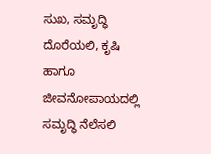ಸುಖ, ಸಮೃದ್ಧಿ ದೊರೆಯಲಿ, ಕೃಷಿ ಹಾಗೂ ಜೀವನೋಪಾಯದಲ್ಲಿ ಸಮೃದ್ಧಿ ನೆಲೆಸಲಿ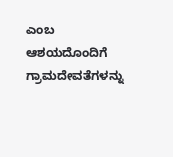ಎಂಬ ಆಶಯದೊಂದಿಗೆ ಗ್ರಾಮದೇವತೆಗಳನ್ನು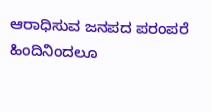ಆರಾಧಿಸುವ ಜನಪದ ಪರಂಪರೆ ಹಿಂದಿನಿಂದಲೂ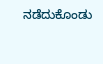ನಡೆದುಕೊಂಡು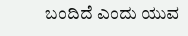ಬಂದಿದೆ ಎಂದು ಯುವ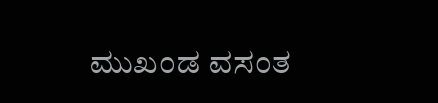ಮುಖಂಡ ವಸಂತ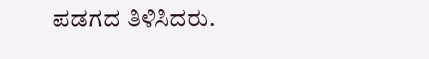ಪಡಗದ ತಿಳಿಸಿದರು.